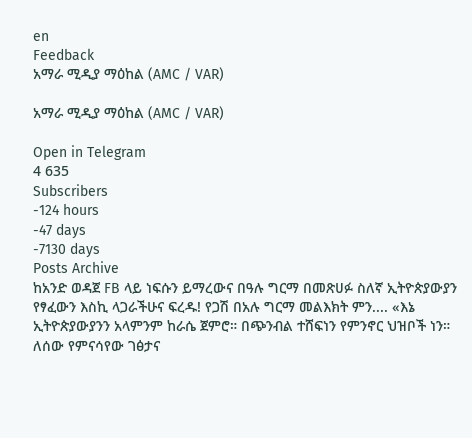en
Feedback
አማራ ሚዲያ ማዕከል (AMC / VAR)

አማራ ሚዲያ ማዕከል (AMC / VAR)

Open in Telegram
4 635
Subscribers
-124 hours
-47 days
-7130 days
Posts Archive
ከአንድ ወዳጀ FB ላይ ነፍሱን ይማረውና በዓሉ ግርማ በመጽሀፉ ስለኛ ኢትዮጵያውያን የፃፈውን እስኪ ላጋራችሁና ፍረዱ! የጋሽ በአሉ ግርማ መልእክት ምን.... «እኔ ኢትዮጵያውያንን አላምንም ከራሴ ጀምሮ። በጭንብል ተሸፍነን የምንኖር ህዝቦች ነን። ለሰው የምናሳየው ገፅታና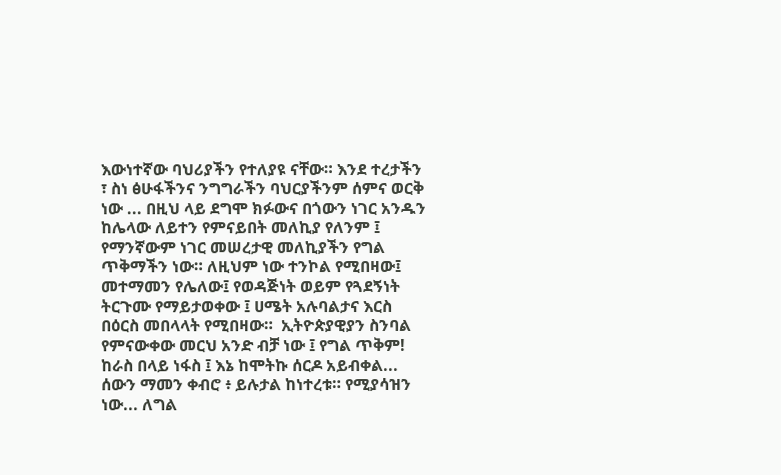እውነተኛው ባህሪያችን የተለያዩ ናቸው። እንደ ተረታችን ፣ ስነ ፅሁፋችንና ንግግራችን ባህርያችንም ሰምና ወርቅ ነው ... በዚህ ላይ ደግሞ ክፉውና በጎውን ነገር አንዱን ከሌላው ለይተን የምናይበት መለኪያ የለንም ፤ የማንኛውም ነገር መሠረታዊ መለኪያችን የግል ጥቅማችን ነው። ለዚህም ነው ተንኮል የሚበዛው፤ መተማመን የሌለው፤ የወዳጅነት ወይም የጓደኝነት ትርጉሙ የማይታወቀው ፤ ሀሜት አሉባልታና እርስ በዕርስ መበላላት የሚበዛው።  ኢትዮጵያዊያን ስንባል የምናውቀው መርህ አንድ ብቻ ነው ፤ የግል ጥቅም! ከራስ በላይ ነፋስ ፤ እኔ ከሞትኩ ሰርዶ አይብቀል... ሰውን ማመን ቀብሮ ፥ ይሉታል ከነተረቱ። የሚያሳዝን ነው... ለግል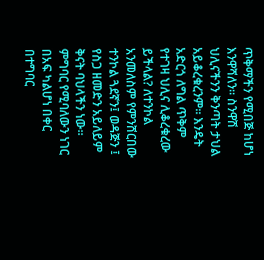ጥቅማችን የሚበጅ ከሆነ እንዋሻለን። ስንዋሽ ህሊናችንን ቅንጣት ታህል አይቆረቁረንም። እንዴት አድርጎ ለግል ጥቅም የተገዛ ህሊና ሊቆረቁረው ይችላል? ለተንኮል አንመለስም የምንሸርበው ተንኮል ጓደኛን፤ ወዳጅን ፤ የስጋ ዘመድን አይለይም ቅናት ባህላችን ነው። ምግባር የሚባለውን ነገር በአፍ ካልሆነ በቀር በተግባር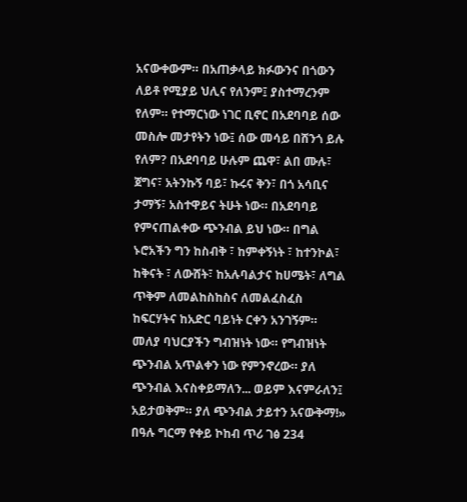አናውቀውም። በአጠቃላይ ክፉውንና በጎውን ለይቶ የሚያይ ህሊና የለንም፤ ያስተማረንም የለም። የተማርነው ነገር ቢኖር በአደባባይ ሰው መስሎ መታየትን ነው፤ ሰው መሳይ በሸንጎ ይሉ የለም? በአደባባይ ሁሉም ጨዋ፣ ልበ ሙሉ፣ ጀግና፣ አትንኩኝ ባይ፣ ኩሩና ቅን፣ በጎ አሳቢና ታማኝ፣ አስተዋይና ትሁት ነው። በአደባባይ የምናጠልቀው ጭንብል ይህ ነው። በግል ኑሮአችን ግን ከስብቅ ፣ ከምቀኝነት ፣ ከተንኮል፣ ከቅናት ፣ ለውሸት፣ ከአሉባልታና ከሀሜት፣ ለግል ጥቅም ለመልከስከስና ለመልፈስፈስ ከፍርሃትና ከአድር ባይነት ርቀን አንገኝም። መለያ ባህርያችን ግብዝነት ነው። የግብዝነት ጭንብል አጥልቀን ነው የምንኖረው። ያለ ጭንብል እናስቀይማለን... ወይም እናምራለን፤ አይታወቅም። ያለ ጭንብል ታይተን አናውቅማ!»  በዓሉ ግርማ የቀይ ኮከብ ጥሪ ገፅ 234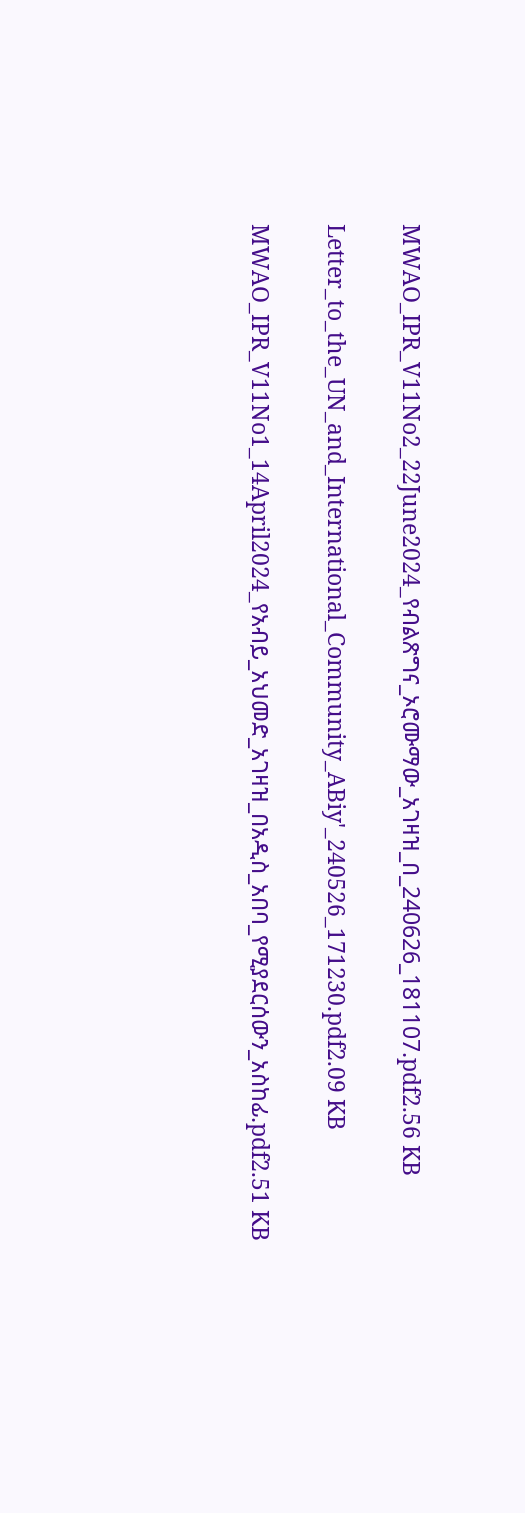MWAO_IPR_V11No2_22June2024_የብልጽግና_ኦሮሙማው_አገዛዝ_በ_240626_181107.pdf2.56 KB

Letter_to_the_UN_and_International_Community_ABiy'_240526_171230.pdf2.09 KB

MWAO_IPR_V11No1_14April2024_የአብይ_አህመድ_አገዛዝ_በአዲስ_አበባ_የሚያደርሰውን_አስከፊ.pdf2.51 KB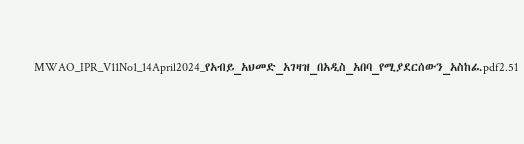MWAO_IPR_V11No1_14April2024_የአብይ_አህመድ_አገዛዝ_በአዲስ_አበባ_የሚያደርሰውን_አስከፊ.pdf2.51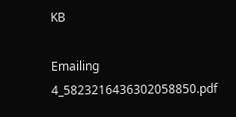KB

Emailing 4_5823216436302058850.pdf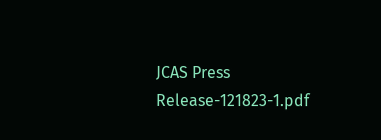JCAS Press Release-121823-1.pdf